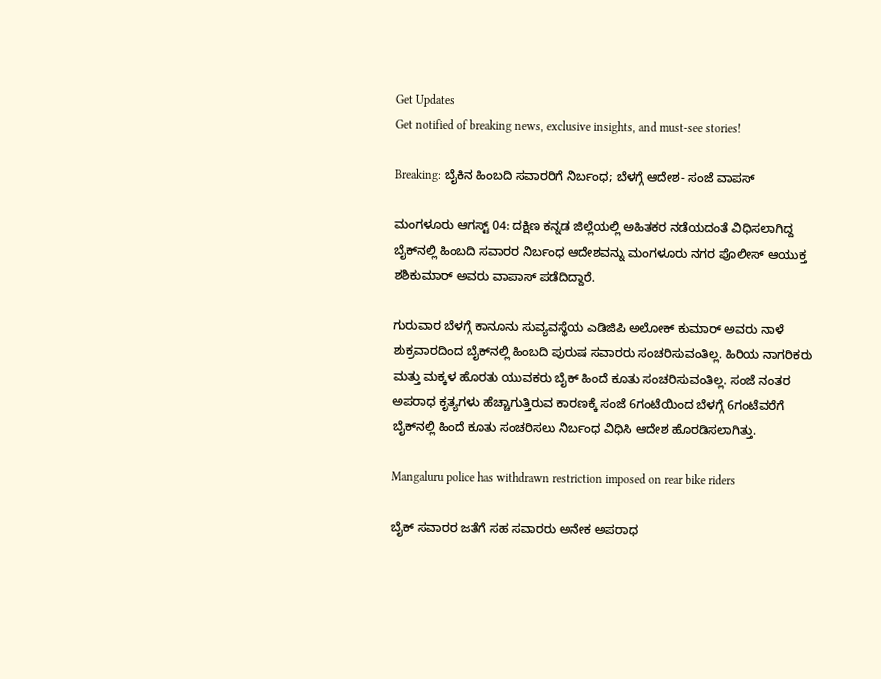Get Updates
Get notified of breaking news, exclusive insights, and must-see stories!

Breaking: ಬೈಕಿನ ಹಿಂಬದಿ ಸವಾರರಿಗೆ ನಿರ್ಬಂಧ; ಬೆಳಗ್ಗೆ ಆದೇಶ- ಸಂಜೆ ವಾಪಸ್

ಮಂಗಳೂರು ಆಗಸ್ಟ್ 04: ದಕ್ಷಿಣ ಕನ್ನಡ ಜಿಲ್ಲೆಯಲ್ಲಿ ಅಹಿತಕರ ನಡೆಯದಂತೆ ವಿಧಿಸಲಾಗಿದ್ದ ಬೈಕ್‌ನಲ್ಲಿ ಹಿಂಬದಿ ಸವಾರರ ನಿರ್ಬಂಧ ಆದೇಶವನ್ನು ಮಂಗಳೂರು ನಗರ ಪೊಲೀಸ್ ಆಯುಕ್ತ ಶಶಿಕುಮಾರ್ ಅವರು ವಾಪಾಸ್ ಪಡೆದಿದ್ದಾರೆ.

ಗುರುವಾರ ಬೆಳಗ್ಗೆ ಕಾನೂನು ಸುವ್ಯವಸ್ಥೆಯ ಎಡಿಜಿಪಿ ಅಲೋಕ್ ಕುಮಾರ್ ಅವರು ನಾಳೆ ಶುಕ್ರವಾರದಿಂದ ಬೈಕ್‌ನಲ್ಲಿ ಹಿಂಬದಿ ಪುರುಷ ಸವಾರರು ಸಂಚರಿಸುವಂತಿಲ್ಲ. ಹಿರಿಯ ನಾಗರಿಕರು ಮತ್ತು ಮಕ್ಕಳ ಹೊರತು ಯುವಕರು ಬೈಕ್ ಹಿಂದೆ ಕೂತು ಸಂಚರಿಸುವಂತಿಲ್ಲ. ಸಂಜೆ ನಂತರ ಅಪರಾಧ ಕೃತ್ಯಗಳು ಹೆಚ್ಚಾಗುತ್ತಿರುವ ಕಾರಣಕ್ಕೆ ಸಂಜೆ 6ಗಂಟೆಯಿಂದ ಬೆಳಗ್ಗೆ 6ಗಂಟೆವರೆಗೆ ಬೈಕ್‌ನಲ್ಲಿ ಹಿಂದೆ ಕೂತು ಸಂಚರಿಸಲು ನಿರ್ಬಂಧ ವಿಧಿಸಿ ಆದೇಶ ಹೊರಡಿಸಲಾಗಿತ್ತು.

Mangaluru police has withdrawn restriction imposed on rear bike riders

ಬೈಕ್ ಸವಾರರ ಜತೆಗೆ ಸಹ ಸವಾರರು ಅನೇಕ ಅಪರಾಧ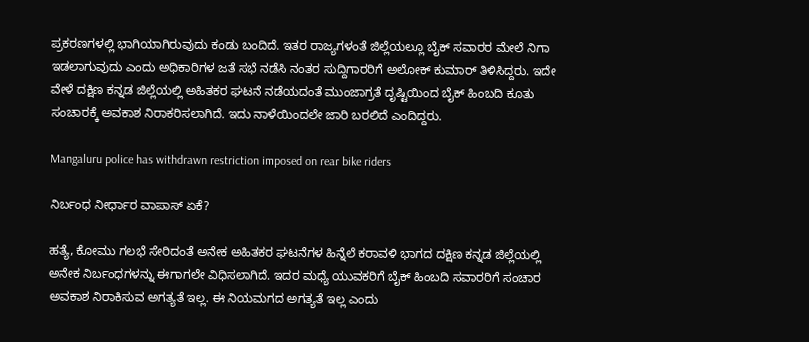ಪ್ರಕರಣಗಳಲ್ಲಿ ಭಾಗಿಯಾಗಿರುವುದು ಕಂಡು ಬಂದಿದೆ. ಇತರ ರಾಜ್ಯಗಳಂತೆ ಜಿಲ್ಲೆಯಲ್ಲೂ ಬೈಕ್ ಸವಾರರ ಮೇಲೆ ನಿಗಾ ಇಡಲಾಗುವುದು ಎಂದು ಅಧಿಕಾರಿಗಳ ಜತೆ ಸಭೆ ನಡೆಸಿ ನಂತರ ಸುದ್ದಿಗಾರರಿಗೆ ಅಲೋಕ್ ಕುಮಾರ್ ತಿಳಿಸಿದ್ದರು. ಇದೇ ವೇಳೆ ದಕ್ಷಿಣ ಕನ್ನಡ ಜಿಲ್ಲೆಯಲ್ಲಿ ಅಹಿತಕರ ಘಟನೆ ನಡೆಯದಂತೆ ಮುಂಜಾಗ್ರತೆ ದೃಷ್ಟಿಯಿಂದ ಬೈಕ್ ಹಿಂಬದಿ ಕೂತು ಸಂಚಾರಕ್ಕೆ ಅವಕಾಶ ನಿರಾಕರಿಸಲಾಗಿದೆ. ಇದು ನಾಳೆಯಿಂದಲೇ ಜಾರಿ ಬರಲಿದೆ ಎಂದಿದ್ದರು.

Mangaluru police has withdrawn restriction imposed on rear bike riders

ನಿರ್ಬಂಧ ನೀರ್ಧಾರ ವಾಪಾಸ್ ಏಕೆ?

ಹತ್ಯೆ, ಕೋಮು ಗಲಭೆ ಸೇರಿದಂತೆ ಅನೇಕ ಅಹಿತಕರ ಘಟನೆಗಳ ಹಿನ್ನೆಲೆ ಕರಾವಳಿ ಭಾಗದ ದಕ್ಷಿಣ ಕನ್ನಡ ಜಿಲ್ಲೆಯಲ್ಲಿ ಅನೇಕ ನಿರ್ಬಂಧಗಳನ್ನು ಈಗಾಗಲೇ ವಿಧಿಸಲಾಗಿದೆ. ಇದರ ಮಧ್ಯೆ ಯುವಕರಿಗೆ ಬೈಕ್ ಹಿಂಬದಿ ಸವಾರರಿಗೆ ಸಂಚಾರ ಅವಕಾಶ ನಿರಾಕಿಸುವ ಅಗತ್ಯತೆ ಇಲ್ಲ. ಈ ನಿಯಮಗದ ಅಗತ್ಯತೆ ಇಲ್ಲ ಎಂದು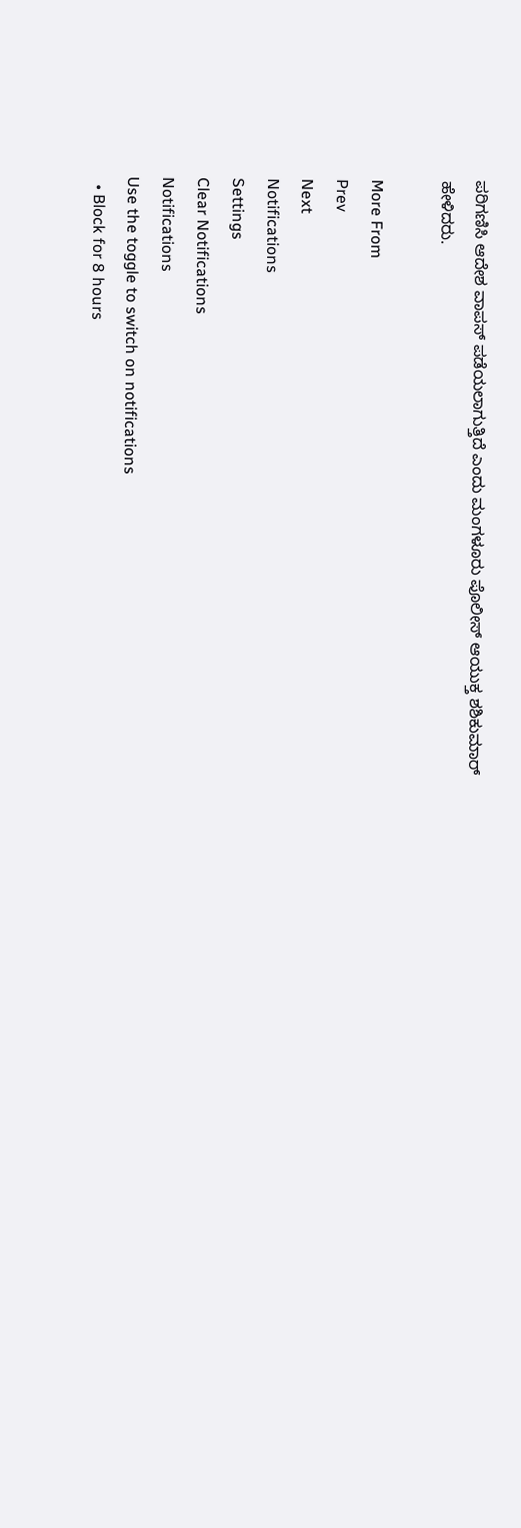ಪರಿಗಣಿಸಿ ಆದೇಶ ವಾಪಸ್ ಪಡೆಯಲಾಗುತ್ತಿದೆ ಎಂದು ಮಂಗಳೂರು ಪೊಲೀಸ್ ಆಯುಕ್ತ ಶಶಿಕುಮಾರ್ ಹೇಳಿದರು.

More From
Prev
Next
Notifications
Settings
Clear Notifications
Notifications
Use the toggle to switch on notifications
  • Block for 8 hours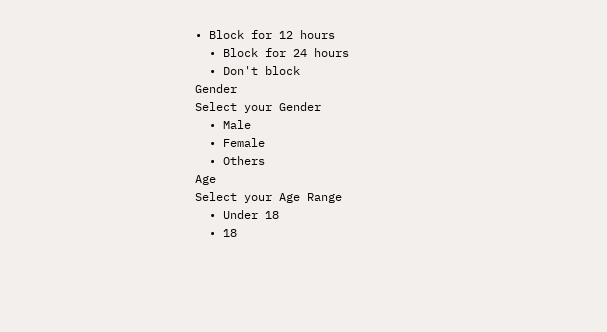• Block for 12 hours
  • Block for 24 hours
  • Don't block
Gender
Select your Gender
  • Male
  • Female
  • Others
Age
Select your Age Range
  • Under 18
  • 18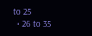to 25
  • 26 to 35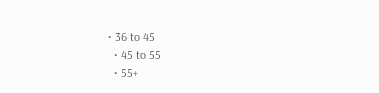• 36 to 45
  • 45 to 55
  • 55+